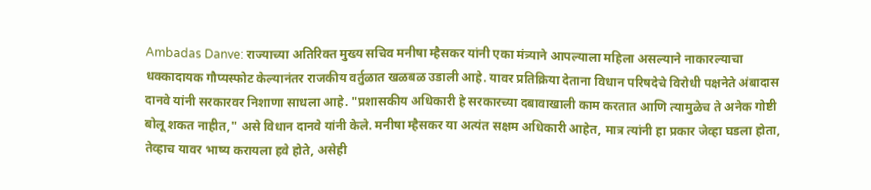Ambadas Danve: राज्याच्या अतिरिक्त मुख्य सचिव मनीषा म्हैसकर यांनी एका मंत्र्याने आपल्याला महिला असल्याने नाकारल्याचा धक्कादायक गौप्यस्फोट केल्यानंतर राजकीय वर्तुळात खळबळ उडाली आहे. यावर प्रतिक्रिया देताना विधान परिषदेचे विरोधी पक्षनेते अंबादास दानवे यांनी सरकारवर निशाणा साधला आहे. "प्रशासकीय अधिकारी हे सरकारच्या दबावाखाली काम करतात आणि त्यामुळेच ते अनेक गोष्टी बोलू शकत नाहीत," असे विधान दानवे यांनी केले. मनीषा म्हैसकर या अत्यंत सक्षम अधिकारी आहेत, मात्र त्यांनी हा प्रकार जेव्हा घडला होता, तेव्हाच यावर भाष्य करायला हवे होते, असेही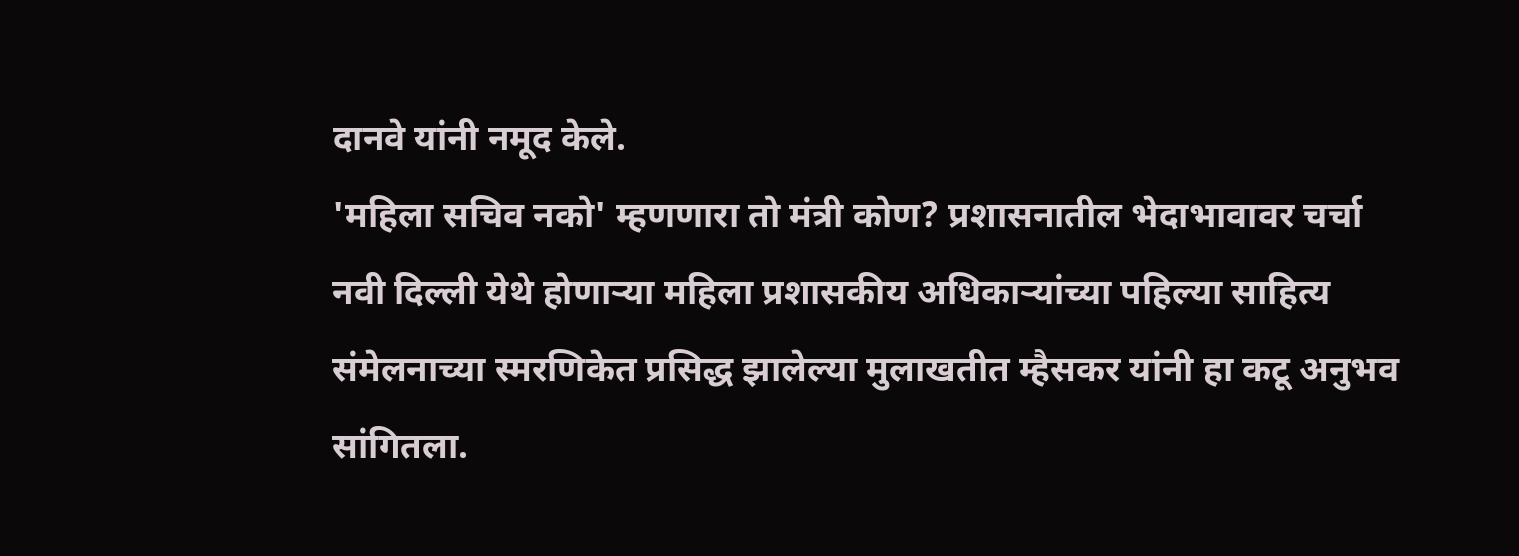दानवे यांनी नमूद केले.
'महिला सचिव नको' म्हणणारा तो मंत्री कोण? प्रशासनातील भेदाभावावर चर्चा
नवी दिल्ली येथे होणाऱ्या महिला प्रशासकीय अधिकाऱ्यांच्या पहिल्या साहित्य संमेलनाच्या स्मरणिकेत प्रसिद्ध झालेल्या मुलाखतीत म्हैसकर यांनी हा कटू अनुभव सांगितला.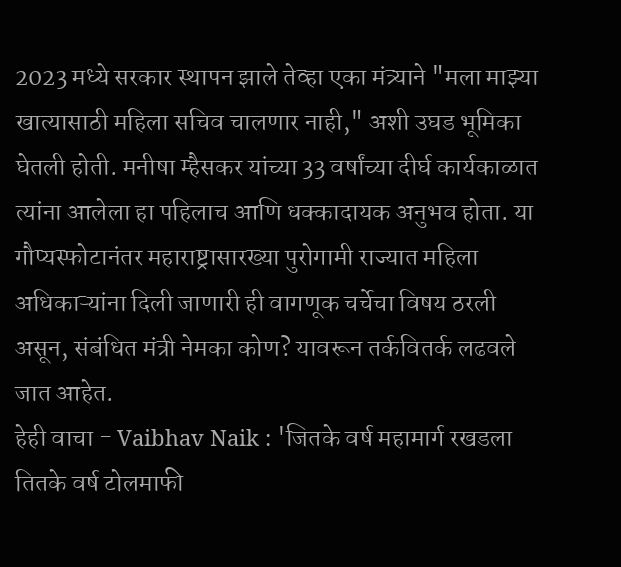2023 मध्ये सरकार स्थापन झाले तेव्हा एका मंत्र्याने "मला माझ्या खात्यासाठी महिला सचिव चालणार नाही," अशी उघड भूमिका घेतली होती. मनीषा म्हैसकर यांच्या 33 वर्षांच्या दीर्घ कार्यकाळात त्यांना आलेला हा पहिलाच आणि धक्कादायक अनुभव होता. या गौप्यस्फोटानंतर महाराष्ट्रासारख्या पुरोगामी राज्यात महिला अधिकाऱ्यांना दिली जाणारी ही वागणूक चर्चेचा विषय ठरली असून, संबंधित मंत्री नेमका कोण? यावरून तर्कवितर्क लढवले जात आहेत.
हेही वाचा - Vaibhav Naik : 'जितके वर्ष महामार्ग रखडला तितके वर्ष टोलमाफी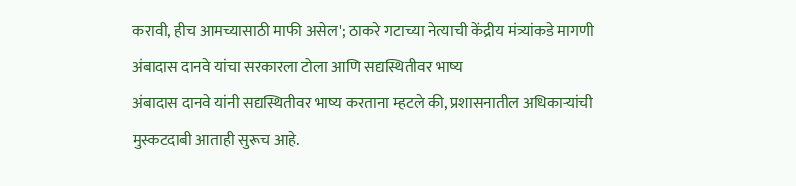करावी, हीच आमच्यासाठी माफी असेल'; ठाकरे गटाच्या नेत्याची केंद्रीय मंत्र्यांकडे मागणी
अंबादास दानवे यांचा सरकारला टोला आणि सद्यस्थितीवर भाष्य
अंबादास दानवे यांनी सद्यस्थितीवर भाष्य करताना म्हटले की, प्रशासनातील अधिकाऱ्यांची मुस्कटदाबी आताही सुरूच आहे.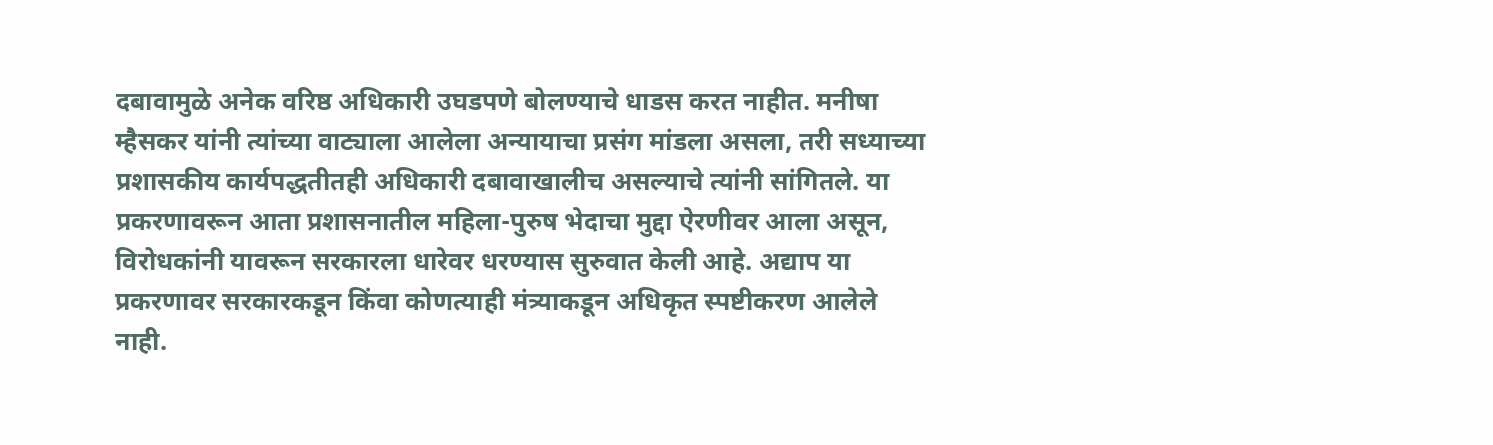दबावामुळे अनेक वरिष्ठ अधिकारी उघडपणे बोलण्याचे धाडस करत नाहीत. मनीषा म्हैसकर यांनी त्यांच्या वाट्याला आलेला अन्यायाचा प्रसंग मांडला असला, तरी सध्याच्या प्रशासकीय कार्यपद्धतीतही अधिकारी दबावाखालीच असल्याचे त्यांनी सांगितले. या प्रकरणावरून आता प्रशासनातील महिला-पुरुष भेदाचा मुद्दा ऐरणीवर आला असून, विरोधकांनी यावरून सरकारला धारेवर धरण्यास सुरुवात केली आहे. अद्याप या प्रकरणावर सरकारकडून किंवा कोणत्याही मंत्र्याकडून अधिकृत स्पष्टीकरण आलेले नाही.